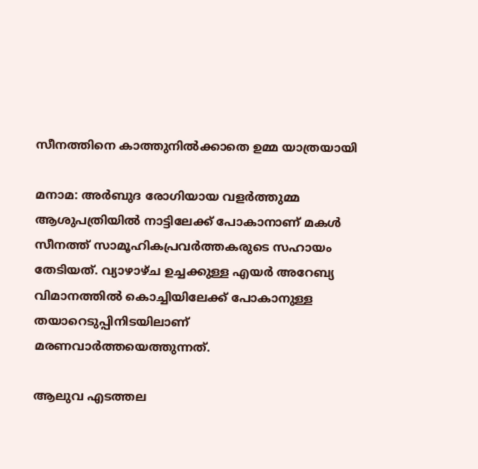സീനത്തിനെ കാത്തുനിൽക്കാതെ ഉമ്മ യാത്രയായി

മനാമ: അർബുദ രോഗിയായ വളർത്തുമ്മ ആശുപത്രിയിൽ നാട്ടിലേക്ക് പോകാനാണ് മകൾ സീനത്ത് സാമൂഹികപ്രവർത്തകരുടെ സഹായം തേടിയത്. വ്യാഴാഴ്ച ഉച്ചക്കുള്ള എയർ അറേബ്യ വിമാനത്തിൽ കൊച്ചിയിലേക്ക് പോകാനുള്ള തയാറെടുപ്പിനിടയിലാണ് മരണവാർത്തയെത്തുന്നത്.

ആലുവ എടത്തല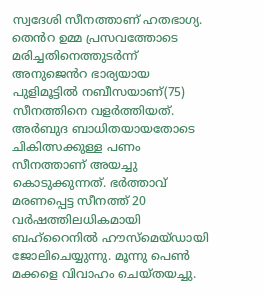സ്വദേശി സീനത്താണ് ഹതഭാഗ്യ. ത‍െൻറ ഉമ്മ പ്രസവത്തോടെ മരിച്ചതിനെത്തുടർന്ന് അനുജ‍െൻറ ഭാര്യയായ പുളിമൂട്ടിൽ നബീസയാണ്(75) സീനത്തിനെ വളർത്തിയത്. അർബുദ ബാധിതയായതോടെ ചികിത്സക്കുള്ള പണം സീനത്താണ് അയച്ചു കൊടുക്കുന്നത്. ഭർത്താവ് മരണപ്പെട്ട സീനത്ത് 20 വർഷത്തിലധികമായി ബഹ്റൈനിൽ ഹൗസ്മെയ്ഡായി ജോലിചെയ്യുന്നു. മൂന്നു പെൺ മക്കളെ വിവാഹം ചെയ്തയച്ചു.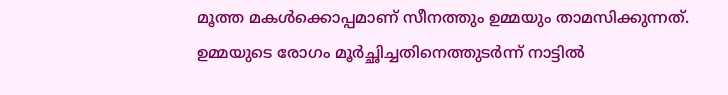മൂത്ത മകൾക്കൊപ്പമാണ് സീനത്തും ഉമ്മയും താമസിക്കുന്നത്. ഉമ്മയുടെ രോഗം മൂർച്ഛിച്ചതിനെത്തുടർന്ന് നാട്ടിൽ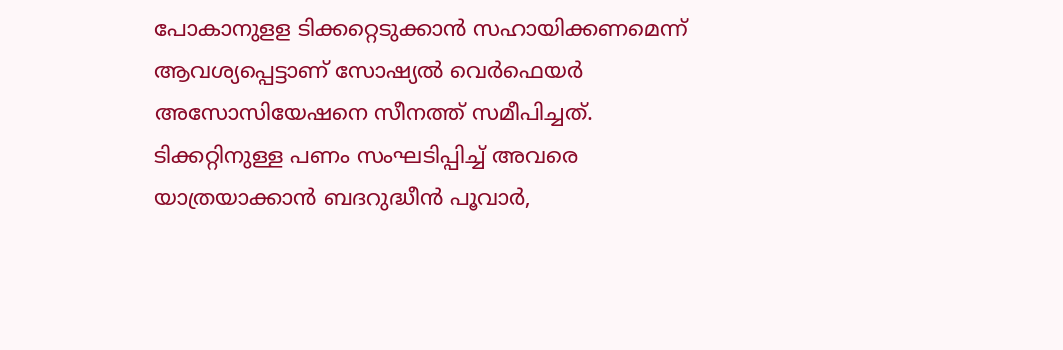പോകാനുളള ടിക്കറ്റെടുക്കാൻ സഹായിക്കണമെന്ന് ആവശ്യപ്പെട്ടാണ് സോഷ്യൽ വെർഫെയർ അസോസിയേഷനെ സീനത്ത് സമീപിച്ചത്. ടിക്കറ്റിനുള്ള പണം സംഘടിപ്പിച്ച് അവരെ യാത്രയാക്കാൻ ബദറുദ്ധീൻ പൂവാർ,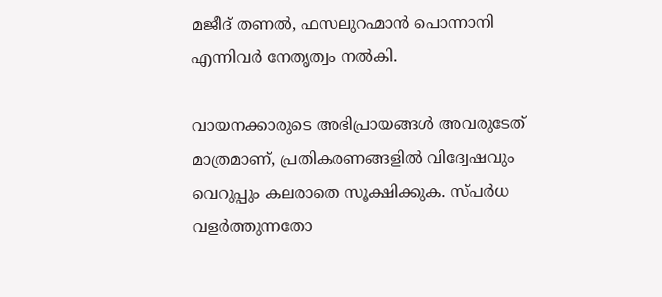മജീദ് തണൽ, ഫസലുറഹ്മാൻ പൊന്നാനി എന്നിവർ നേതൃത്വം നൽകി.

വായനക്കാരുടെ അഭിപ്രായങ്ങള്‍ അവരുടേത് മാത്രമാണ്, പ്രതികരണങ്ങളിൽ വിദ്വേഷവും വെറുപ്പും കലരാതെ സൂക്ഷിക്കുക. സ്പർധ വളർത്തുന്നതോ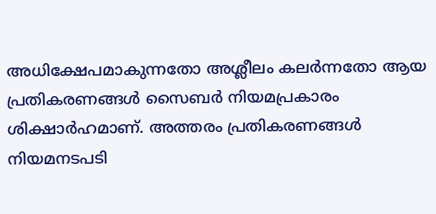അധിക്ഷേപമാകുന്നതോ അശ്ലീലം കലർന്നതോ ആയ പ്രതികരണങ്ങൾ സൈബർ നിയമപ്രകാരം ശിക്ഷാർഹമാണ്. അത്തരം പ്രതികരണങ്ങൾ നിയമനടപടി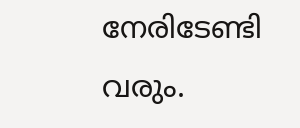നേരിടേണ്ടി വരും.